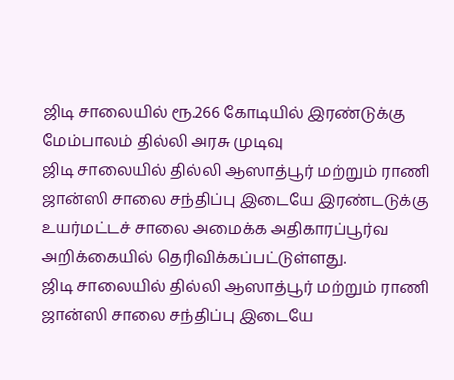ஜிடி சாலையில் ரூ.266 கோடியில் இரண்டுக்கு மேம்பாலம் தில்லி அரசு முடிவு
ஜிடி சாலையில் தில்லி ஆஸாத்பூர் மற்றும் ராணி ஜான்ஸி சாலை சந்திப்பு இடையே இரண்டடுக்கு உயர்மட்டச் சாலை அமைக்க அதிகாரப்பூர்வ அறிக்கையில் தெரிவிக்கப்பட்டுள்ளது.
ஜிடி சாலையில் தில்லி ஆஸாத்பூர் மற்றும் ராணி ஜான்ஸி சாலை சந்திப்பு இடையே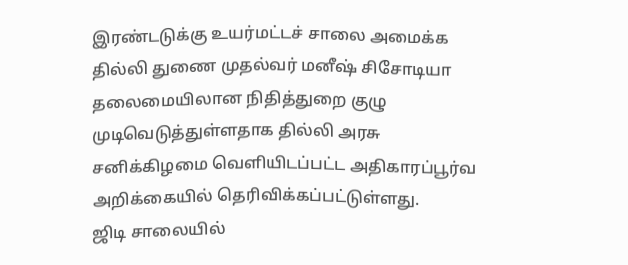இரண்டடுக்கு உயர்மட்டச் சாலை அமைக்க தில்லி துணை முதல்வர் மனீஷ் சிசோடியா தலைமையிலான நிதித்துறை குழு முடிவெடுத்துள்ளதாக தில்லி அரசு சனிக்கிழமை வெளியிடப்பட்ட அதிகாரப்பூர்வ அறிக்கையில் தெரிவிக்கப்பட்டுள்ளது.
ஜிடி சாலையில்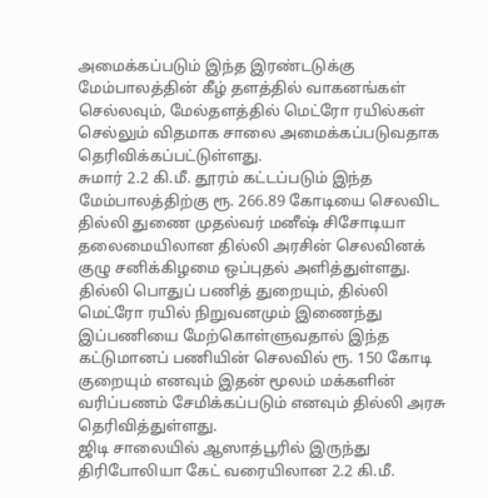அமைக்கப்படும் இந்த இரண்டடுக்கு மேம்பாலத்தின் கீழ் தளத்தில் வாகனங்கள் செல்லவும், மேல்தளத்தில் மெட்ரோ ரயில்கள் செல்லும் விதமாக சாலை அமைக்கப்படுவதாக தெரிவிக்கப்பட்டுள்ளது.
சுமார் 2.2 கி.மீ. தூரம் கட்டப்படும் இந்த மேம்பாலத்திற்கு ரூ. 266.89 கோடியை செலவிட தில்லி துணை முதல்வர் மனீஷ் சிசோடியா தலைமையிலான தில்லி அரசின் செலவினக் குழு சனிக்கிழமை ஒப்புதல் அளித்துள்ளது.
தில்லி பொதுப் பணித் துறையும், தில்லி மெட்ரோ ரயில் நிறுவனமும் இணைந்து இப்பணியை மேற்கொள்ளுவதால் இந்த கட்டுமானப் பணியின் செலவில் ரூ. 150 கோடி குறையும் எனவும் இதன் மூலம் மக்களின் வரிப்பணம் சேமிக்கப்படும் எனவும் தில்லி அரசு தெரிவித்துள்ளது.
ஜிடி சாலையில் ஆஸாத்பூரில் இருந்து திரிபோலியா கேட் வரையிலான 2.2 கி.மீ.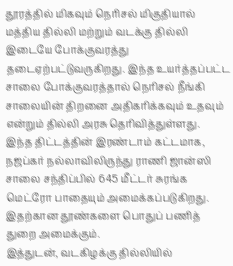தூரத்தில் மிகவும் நெரிசல் மிகுதியால் மத்திய தில்லி மற்றும் வடக்கு தில்லி இடையே போக்குவரத்து தடைஏற்பட்டுவருகிறது. இந்த உயர்த்தப்பட்ட சாலை போக்குவரத்தால் நெரிசல் நீங்கி சாலையின் திறனை அதிகரிக்கவும் உதவும் என்றும் தில்லி அரசு தெரிவித்துள்ளது.
இந்த திட்டத்தின் இரண்டாம் கட்டமாக, நஜப்கர் நல்லாவிலிருந்து ராணி ஜான்ஸி சாலை சந்திப்பில் 645 மீட்டர் சுரங்க மெட்ரோ பாதையும் அமைக்கப்படுகிறது. இதற்கான தூண்களை பொதுப் பணித் துறை அமைக்கும்.
இத்துடன், வடகிழக்கு தில்லியில்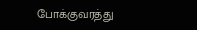போக்குவரத்து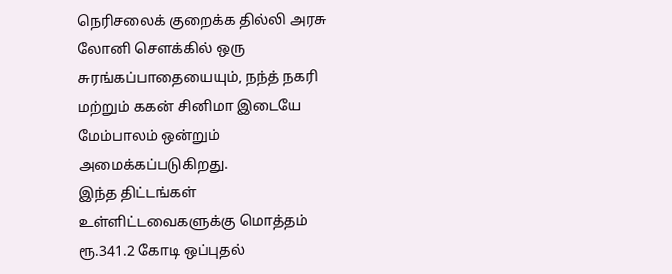நெரிசலைக் குறைக்க தில்லி அரசு லோனி சௌக்கில் ஒரு சுரங்கப்பாதையையும், நந்த் நகரி மற்றும் ககன் சினிமா இடையே மேம்பாலம் ஒன்றும் அமைக்கப்படுகிறது.
இந்த திட்டங்கள் உள்ளிட்டவைகளுக்கு மொத்தம் ரூ.341.2 கோடி ஒப்புதல்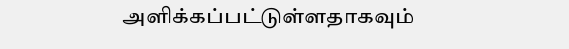அளிக்கப்பட்டுள்ளதாகவும்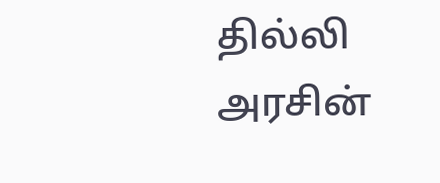தில்லி அரசின்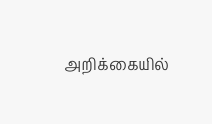அறிக்கையில்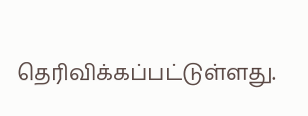தெரிவிக்கப்பட்டுள்ளது.